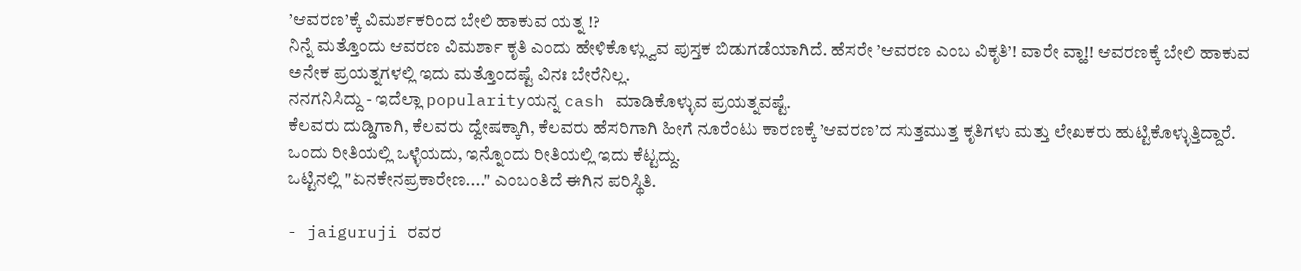’ಆವರಣ’ಕ್ಕೆ ವಿಮರ್ಶಕರಿಂದ ಬೇಲಿ ಹಾಕುವ ಯತ್ನ !?
ನಿನ್ನೆ ಮತ್ತೊಂದು ಆವರಣ ವಿಮರ್ಶಾ ಕೃತಿ ಎಂದು ಹೇಳಿಕೊಳ್ಲ್ವುವ ಪುಸ್ತಕ ಬಿಡುಗಡೆಯಾಗಿದೆ. ಹೆಸರೇ ’ಆವರಣ ಎಂಬ ವಿಕೃತಿ’! ವಾರೇ ವ್ಹಾ!! ಆವರಣಕ್ಕೆ ಬೇಲಿ ಹಾಕುವ ಅನೇಕ ಪ್ರಯತ್ನಗಳಲ್ಲಿ ಇದು ಮತ್ತೊಂದಷ್ಟೆ ವಿನಃ ಬೇರೆನಿಲ್ಲ.
ನನಗನಿಸಿದ್ದು - ಇದೆಲ್ಲಾ popularityಯನ್ನ cash ಮಾಡಿಕೊಳ್ಳುವ ಪ್ರಯತ್ನವಷ್ಟೆ.
ಕೆಲವರು ದುಡ್ಡಿಗಾಗಿ, ಕೆಲವರು ದ್ವೇಷಕ್ಕಾಗಿ, ಕೆಲವರು ಹೆಸರಿಗಾಗಿ ಹೀಗೆ ನೂರೆಂಟು ಕಾರಣಕ್ಕೆ ’ಆವರಣ’ದ ಸುತ್ತಮುತ್ತ ಕೃತಿಗಳು ಮತ್ತು ಲೇಖಕರು ಹುಟ್ಟಿಕೊಳ್ಳುತ್ತಿದ್ದಾರೆ. ಒಂದು ರೀತಿಯಲ್ಲಿ ಒಳ್ಳೆಯದು, ಇನ್ನೊಂದು ರೀತಿಯಲ್ಲಿ ಇದು ಕೆಟ್ಟದ್ದು.
ಒಟ್ಟಿನಲ್ಲಿ "ಏನಕೇನಪ್ರಕಾರೇಣ...." ಎಂಬಂತಿದೆ ಈಗಿನ ಪರಿಸ್ಥಿತಿ.

- jaiguruji ರವರ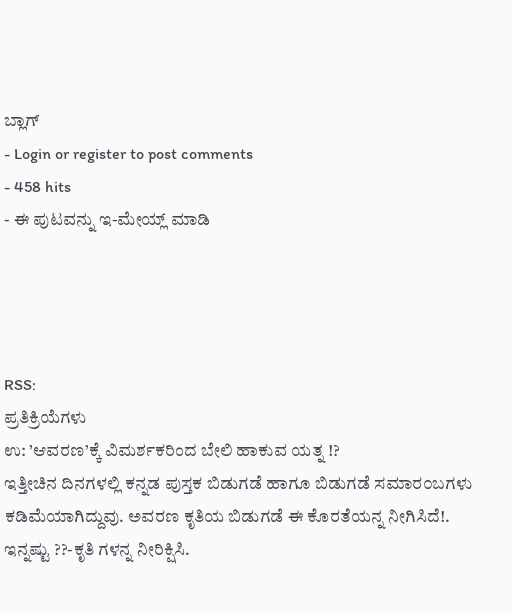ಬ್ಲಾಗ್
- Login or register to post comments
- 458 hits
- ಈ ಪುಟವನ್ನು ಇ-ಮೇಯ್ಲ್ ಮಾಡಿ




RSS:
ಪ್ರತಿಕ್ರಿಯೆಗಳು
ಉ: ’ಆವರಣ’ಕ್ಕೆ ವಿಮರ್ಶಕರಿಂದ ಬೇಲಿ ಹಾಕುವ ಯತ್ನ !?
ಇತ್ತೀಚಿನ ದಿನಗಳಲ್ಲಿ ಕನ್ನಡ ಪುಸ್ತಕ ಬಿಡುಗಡೆ ಹಾಗೂ ಬಿಡುಗಡೆ ಸಮಾರ೦ಬಗಳು ಕಡಿಮೆಯಾಗಿದ್ದುವು. ಅವರಣ ಕೃತಿಯ ಬಿಡುಗಡೆ ಈ ಕೊರತೆಯನ್ನ ನೀಗಿಸಿದೆ!. ಇನ್ನಷ್ಟು ??-ಕೃತಿ ಗಳನ್ನ ನೀರಿಕ್ಷಿಸಿ.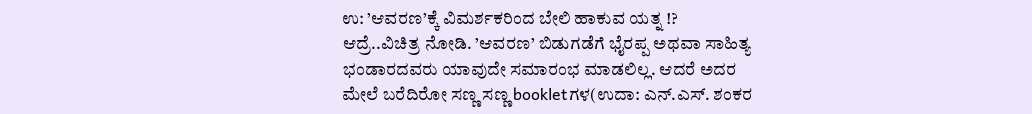ಉ: ’ಆವರಣ’ಕ್ಕೆ ವಿಮರ್ಶಕರಿಂದ ಬೇಲಿ ಹಾಕುವ ಯತ್ನ !?
ಆದ್ರೆ..ವಿಚಿತ್ರ ನೋಡಿ. ’ಆವರಣ’ ಬಿಡುಗಡೆಗೆ ಭೈರಪ್ಪ ಅಥವಾ ಸಾಹಿತ್ಯ ಭಂಡಾರದವರು ಯಾವುದೇ ಸಮಾರಂಭ ಮಾಡಲಿಲ್ಲ. ಆದರೆ ಅದರ ಮೇಲೆ ಬರೆದಿರೋ ಸಣ್ಣ ಸಣ್ಣ bookletಗಳ(ಉದಾ: ಎನ್.ಎಸ್. ಶಂಕರ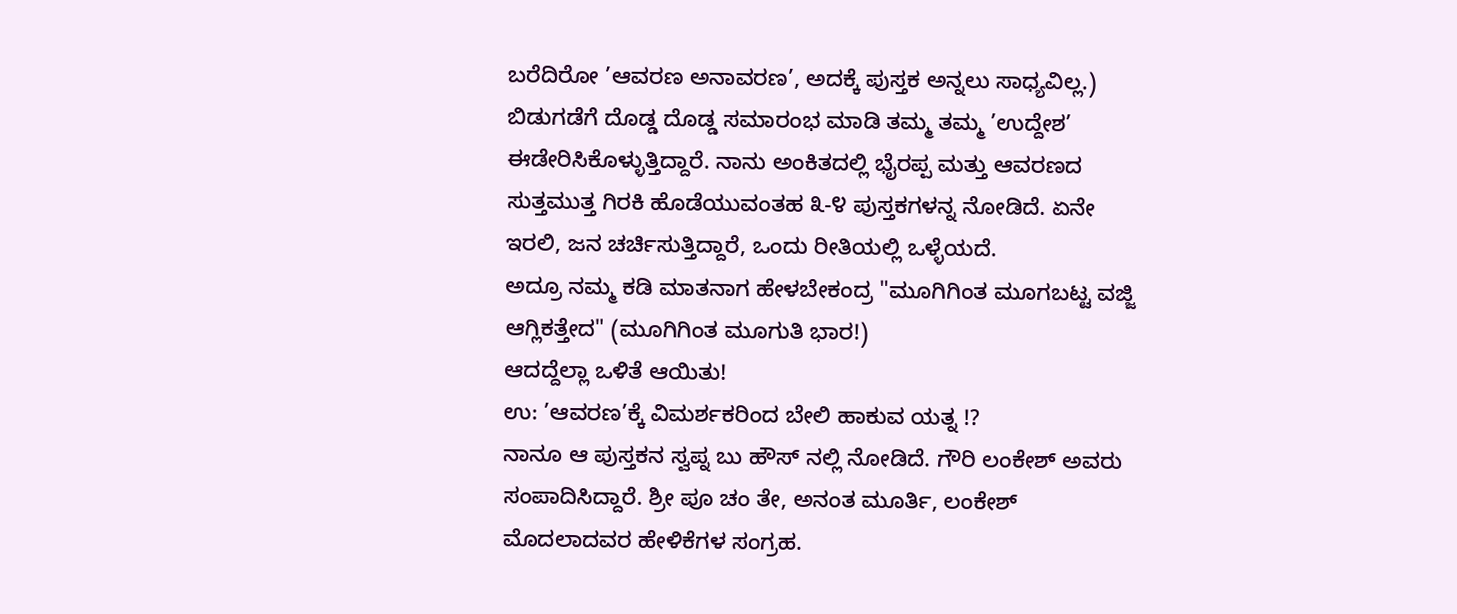ಬರೆದಿರೋ ’ಆವರಣ ಅನಾವರಣ’, ಅದಕ್ಕೆ ಪುಸ್ತಕ ಅನ್ನಲು ಸಾಧ್ಯವಿಲ್ಲ.) ಬಿಡುಗಡೆಗೆ ದೊಡ್ಡ ದೊಡ್ಡ ಸಮಾರಂಭ ಮಾಡಿ ತಮ್ಮ ತಮ್ಮ ’ಉದ್ದೇಶ’ ಈಡೇರಿಸಿಕೊಳ್ಳುತ್ತಿದ್ದಾರೆ. ನಾನು ಅಂಕಿತದಲ್ಲಿ ಭೈರಪ್ಪ ಮತ್ತು ಆವರಣದ ಸುತ್ತಮುತ್ತ ಗಿರಕಿ ಹೊಡೆಯುವಂತಹ ೩-೪ ಪುಸ್ತಕಗಳನ್ನ ನೋಡಿದೆ. ಏನೇ ಇರಲಿ, ಜನ ಚರ್ಚಿಸುತ್ತಿದ್ದಾರೆ, ಒಂದು ರೀತಿಯಲ್ಲಿ ಒಳ್ಳೆಯದೆ.
ಅದ್ರೂ ನಮ್ಮ ಕಡಿ ಮಾತನಾಗ ಹೇಳಬೇಕಂದ್ರ "ಮೂಗಿಗಿಂತ ಮೂಗಬಟ್ಟ ವಜ್ಜಿ ಆಗ್ಲಿಕತ್ತೇದ" (ಮೂಗಿಗಿಂತ ಮೂಗುತಿ ಭಾರ!)
ಆದದ್ದೆಲ್ಲಾ ಒಳಿತೆ ಆಯಿತು!
ಉ: ’ಆವರಣ’ಕ್ಕೆ ವಿಮರ್ಶಕರಿಂದ ಬೇಲಿ ಹಾಕುವ ಯತ್ನ !?
ನಾನೂ ಆ ಪುಸ್ತಕನ ಸ್ವಪ್ನ ಬು ಹೌಸ್ ನಲ್ಲಿ ನೋಡಿದೆ. ಗೌರಿ ಲಂಕೇಶ್ ಅವರು ಸಂಪಾದಿಸಿದ್ದಾರೆ. ಶ್ರೀ ಪೂ ಚಂ ತೇ, ಅನಂತ ಮೂರ್ತಿ, ಲಂಕೇಶ್ ಮೊದಲಾದವರ ಹೇಳಿಕೆಗಳ ಸಂಗ್ರಹ.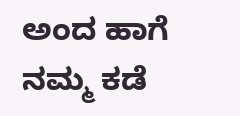ಅಂದ ಹಾಗೆ ನಮ್ಮ ಕಡೆ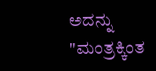ಅದನ್ನು "ಮಂತ್ರಕ್ಕಿಂತ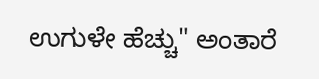ಉಗುಳೇ ಹೆಚ್ಚು" ಅಂತಾರೆ